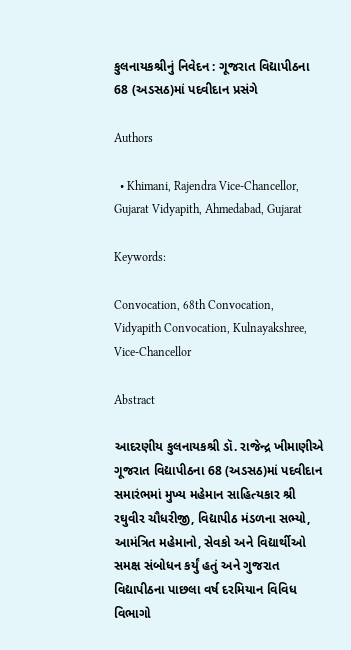કુલનાયકશ્રીનું નિવેદન : ગૂજરાત વિદ્યાપીઠના 68 (અડસઠ)માં પદવીદાન પ્રસંગે

Authors

  • Khimani, Rajendra Vice-Chancellor, Gujarat Vidyapith, Ahmedabad, Gujarat

Keywords:

Convocation, 68th Convocation, Vidyapith Convocation, Kulnayakshree, Vice-Chancellor

Abstract

આદરણીય કુલનાયકશ્રી ડૉ. રાજેન્દ્ર ખીમાણીએ ગૂજરાત વિદ્યાપીઠના 68 (અડસઠ)માં પદવીદાન સમારંભમાં મુખ્ય મહેમાન સાહિત્યકાર શ્રી રઘુવીર ચૌધરીજી, વિદ્યાપીઠ મંડળના સભ્યો, આમંત્રિત મહેમાનો, સેવકો અને વિદ્યાર્થીઓ સમક્ષ સંબોધન કર્યું હતું અને ગુજરાત વિદ્યાપીઠના પાછલા વર્ષ દરમિયાન વિવિધ વિભાગો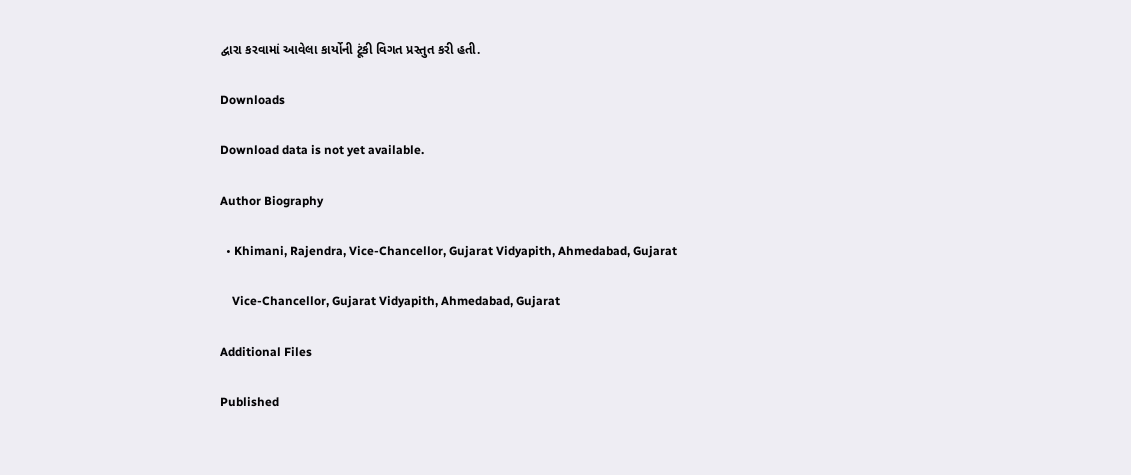દ્વારા કરવામાં આવેલા કાર્યોની ટૂંકી વિગત પ્રસ્તુત કરી હતી.

Downloads

Download data is not yet available.

Author Biography

  • Khimani, Rajendra, Vice-Chancellor, Gujarat Vidyapith, Ahmedabad, Gujarat

    Vice-Chancellor, Gujarat Vidyapith, Ahmedabad, Gujarat

Additional Files

Published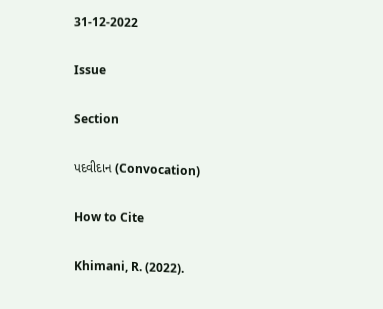31-12-2022

Issue

Section

પદવીદાન (Convocation)

How to Cite

Khimani, R. (2022).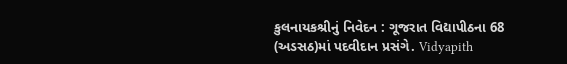કુલનાયકશ્રીનું નિવેદન : ગૂજરાત વિદ્યાપીઠના 68 (અડસઠ)માં પદવીદાન પ્રસંગે. Vidyapith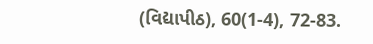(વિદ્યાપીઠ), 60(1-4), 72-83.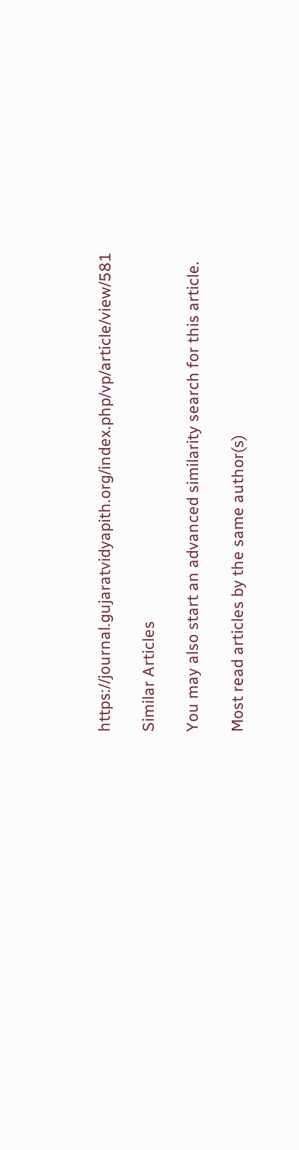https://journal.gujaratvidyapith.org/index.php/vp/article/view/581

Similar Articles

You may also start an advanced similarity search for this article.

Most read articles by the same author(s)